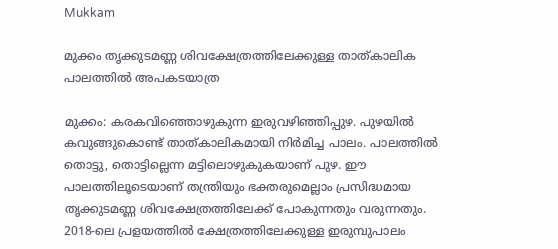Mukkam

മുക്കം തൃക്കുടമണ്ണ ശിവക്ഷേത്രത്തിലേക്കുള്ള താത്‌കാലിക പാലത്തിൽ അപകടയാത്ര

മുക്കം: കരകവിഞ്ഞൊഴുകുന്ന ഇരുവഴിഞ്ഞിപ്പുഴ. പുഴയിൽ കവുങ്ങുകൊണ്ട് താത്കാലികമായി നിർമിച്ച പാലം. പാലത്തിൽ തൊട്ടു, തൊട്ടില്ലെന്ന മട്ടിലൊഴുകുകയാണ് പുഴ. ഈ പാലത്തിലൂടെയാണ് തന്ത്രിയും ഭക്തരുമെല്ലാം പ്രസിദ്ധമായ തൃക്കുടമണ്ണ ശിവക്ഷേത്രത്തിലേക്ക് പോകുന്നതും വരുന്നതും. 2018-ലെ പ്രളയത്തിൽ ക്ഷേത്രത്തിലേക്കുള്ള ഇരുമ്പുപാലം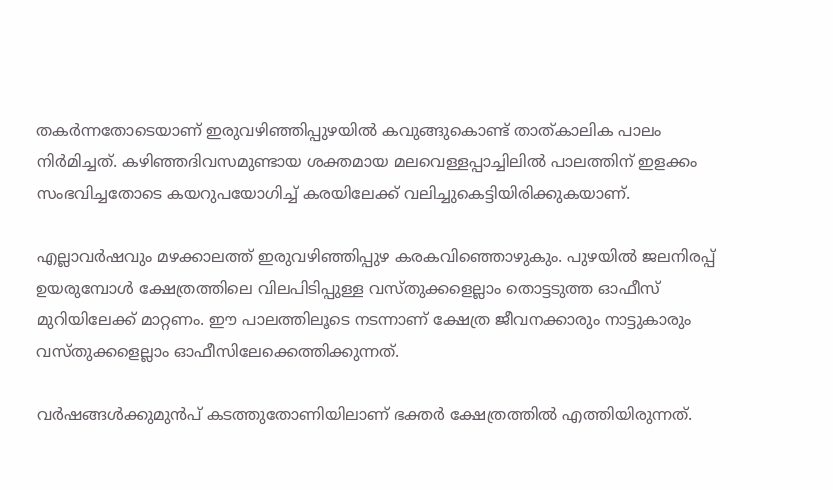തകർന്നതോടെയാണ് ഇരുവഴിഞ്ഞിപ്പുഴയിൽ കവുങ്ങുകൊണ്ട് താത്കാലിക പാലം നിർമിച്ചത്. കഴിഞ്ഞദിവസമുണ്ടായ ശക്തമായ മലവെള്ളപ്പാച്ചിലിൽ പാലത്തിന് ഇളക്കം സംഭവിച്ചതോടെ കയറുപയോഗിച്ച് കരയിലേക്ക് വലിച്ചുകെട്ടിയിരിക്കുകയാണ്.

എല്ലാവർഷവും മഴക്കാലത്ത് ഇരുവഴിഞ്ഞിപ്പുഴ കരകവിഞ്ഞൊഴുകും. പുഴയിൽ ജലനിരപ്പ് ഉയരുമ്പോൾ ക്ഷേത്രത്തിലെ വിലപിടിപ്പുള്ള വസ്തുക്കളെല്ലാം തൊട്ടടുത്ത ഓഫീസ് മുറിയിലേക്ക് മാറ്റണം. ഈ പാലത്തിലൂടെ നടന്നാണ് ക്ഷേത്ര ജീവനക്കാരും നാട്ടുകാരും വസ്തുക്കളെല്ലാം ഓഫീസിലേക്കെത്തിക്കുന്നത്.

വർഷങ്ങൾക്കുമുൻപ് കടത്തുതോണിയിലാണ് ഭക്തർ ക്ഷേത്രത്തിൽ എത്തിയിരുന്നത്.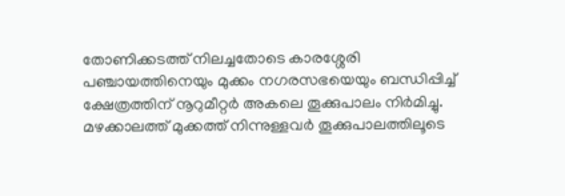തോണിക്കടത്ത് നിലച്ചതോടെ കാരശ്ശേരി പഞ്ചായത്തിനെയും മുക്കം നഗരസഭയെയും ബന്ധിപ്പിച്ച് ക്ഷേത്രത്തിന് നൂറുമീറ്റർ അകലെ തൂക്കുപാലം നിർമിച്ചു. മഴക്കാലത്ത് മുക്കത്ത് നിന്നുള്ളവർ തൂക്കുപാലത്തിലൂടെ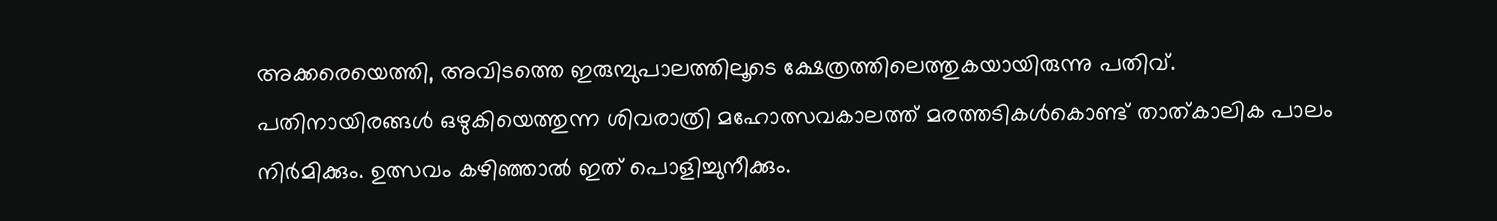അക്കരെയെത്തി, അവിടത്തെ ഇരുമ്പുപാലത്തിലൂടെ ക്ഷേത്രത്തിലെത്തുകയായിരുന്നു പതിവ്. പതിനായിരങ്ങൾ ഒഴുകിയെത്തുന്ന ശിവരാത്രി മഹോത്സവകാലത്ത് മരത്തടികൾകൊണ്ട് താത്കാലിക പാലം നിർമിക്കും. ഉത്സവം കഴിഞ്ഞാൽ ഇത് പൊളിച്ചുനീക്കും.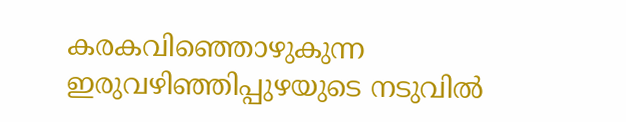കരകവിഞ്ഞൊഴുകുന്ന ഇരുവഴിഞ്ഞിപ്പുഴയുടെ നടുവിൽ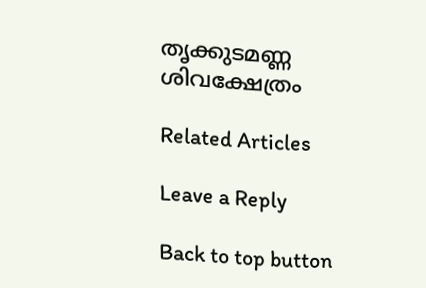തൃക്കുടമണ്ണ ശിവക്ഷേത്രം

Related Articles

Leave a Reply

Back to top button